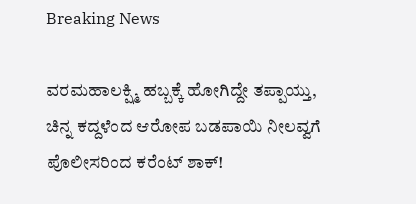Breaking News

ವರಮಹಾಲಕ್ಷ್ಮಿ ಹಬ್ಬಕ್ಕೆ ಹೋಗಿದ್ದೇ ತಪ್ಪಾಯ್ತು, ಚಿನ್ನ ಕದ್ದಳೆಂದ ಆರೋಪ ಬಡಪಾಯಿ ನೀಲವ್ವಗೆ ಪೊಲೀಸರಿಂದ ಕರೆಂಟ್ ಶಾಕ್!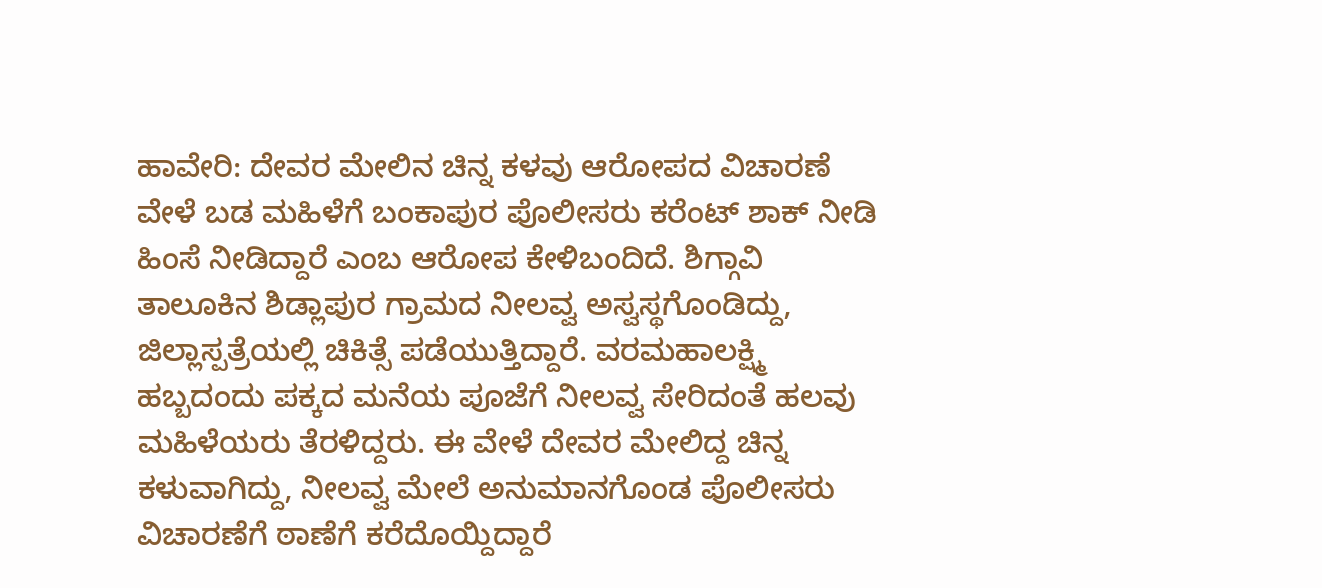ಹಾವೇರಿ: ದೇವರ ಮೇಲಿನ ಚಿನ್ನ ಕಳವು ಆರೋಪದ ವಿಚಾರಣೆ ವೇಳೆ ಬಡ ಮಹಿಳೆಗೆ ಬಂಕಾಪುರ ಪೊಲೀಸರು ಕರೆಂಟ್ ಶಾಕ್ ನೀಡಿ ಹಿಂಸೆ ನೀಡಿದ್ದಾರೆ ಎಂಬ ಆರೋಪ ಕೇಳಿಬಂದಿದೆ. ಶಿಗ್ಗಾವಿ ತಾಲೂಕಿನ ಶಿಡ್ಲಾಪುರ ಗ್ರಾಮದ ನೀಲವ್ವ ಅಸ್ವಸ್ಥಗೊಂಡಿದ್ದು, ಜಿಲ್ಲಾಸ್ಪತ್ರೆಯಲ್ಲಿ ಚಿಕಿತ್ಸೆ ಪಡೆಯುತ್ತಿದ್ದಾರೆ. ವರಮಹಾಲಕ್ಷ್ಮಿ ಹಬ್ಬದಂದು ಪಕ್ಕದ ಮನೆಯ ಪೂಜೆಗೆ ನೀಲವ್ವ ಸೇರಿದಂತೆ ಹಲವು ಮಹಿಳೆಯರು ತೆರಳಿದ್ದರು. ಈ ವೇಳೆ ದೇವರ ಮೇಲಿದ್ದ ಚಿನ್ನ ಕಳುವಾಗಿದ್ದು, ನೀಲವ್ವ ಮೇಲೆ ಅನುಮಾನಗೊಂಡ ಪೊಲೀಸರು ವಿಚಾರಣೆಗೆ ಠಾಣೆಗೆ ಕರೆದೊಯ್ದಿದ್ದಾರೆ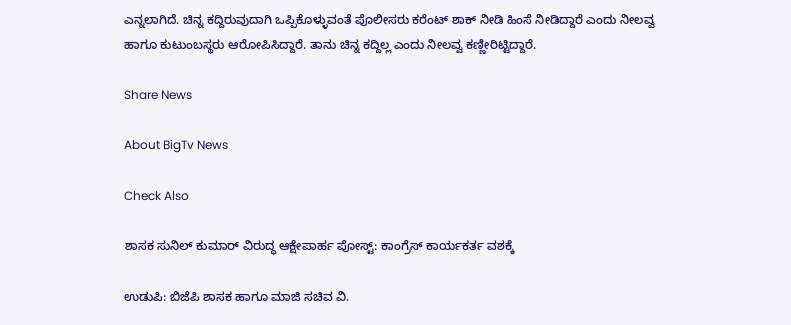ಎನ್ನಲಾಗಿದೆ. ಚಿನ್ನ ಕದ್ದಿರುವುದಾಗಿ ಒಪ್ಪಿಕೊಳ್ಳುವಂತೆ ಪೊಲೀಸರು ಕರೆಂಟ್ ಶಾಕ್ ನೀಡಿ ಹಿಂಸೆ ನೀಡಿದ್ದಾರೆ ಎಂದು ನೀಲವ್ವ ಹಾಗೂ ಕುಟುಂಬಸ್ಥರು ಆರೋಪಿಸಿದ್ದಾರೆ. ತಾನು ಚಿನ್ನ ಕದ್ದಿಲ್ಲ ಎಂದು ನೀಲವ್ವ ಕಣ್ಣೀರಿಟ್ಟಿದ್ದಾರೆ.

Share News

About BigTv News

Check Also

ಶಾಸಕ ಸುನಿಲ್ ಕುಮಾರ್ ವಿರುದ್ಧ ಆಕ್ಷೇಪಾರ್ಹ ಪೋಸ್ಟ್: ಕಾಂಗ್ರೆಸ್ ಕಾರ್ಯಕರ್ತ ವಶಕ್ಕೆ

ಉಡುಪಿ: ಬಿಜೆಪಿ ಶಾಸಕ ಹಾಗೂ ಮಾಜಿ ಸಚಿವ ವಿ.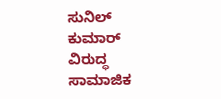ಸುನಿಲ್ ಕುಮಾರ್ ವಿರುದ್ಧ ಸಾಮಾಜಿಕ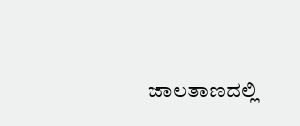ಜಾಲತಾಣದಲ್ಲಿ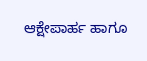ಆಕ್ಷೇಪಾರ್ಹ ಹಾಗೂ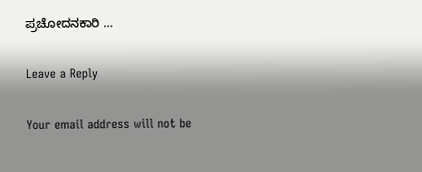ಪ್ರಚೋದನಕಾರಿ …

Leave a Reply

Your email address will not be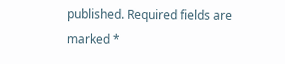published. Required fields are marked *